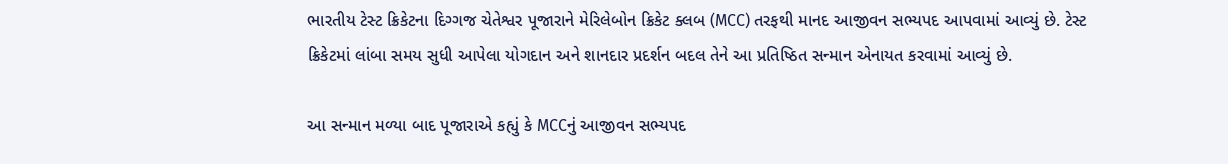ભારતીય ટેસ્ટ ક્રિકેટના દિગ્ગજ ચેતેશ્વર પૂજારાને મેરિલેબોન ક્રિકેટ ક્લબ (MCC) તરફથી માનદ આજીવન સભ્યપદ આપવામાં આવ્યું છે. ટેસ્ટ ક્રિકેટમાં લાંબા સમય સુધી આપેલા યોગદાન અને શાનદાર પ્રદર્શન બદલ તેને આ પ્રતિષ્ઠિત સન્માન એનાયત કરવામાં આવ્યું છે.

આ સન્માન મળ્યા બાદ પૂજારાએ કહ્યું કે MCCનું આજીવન સભ્યપદ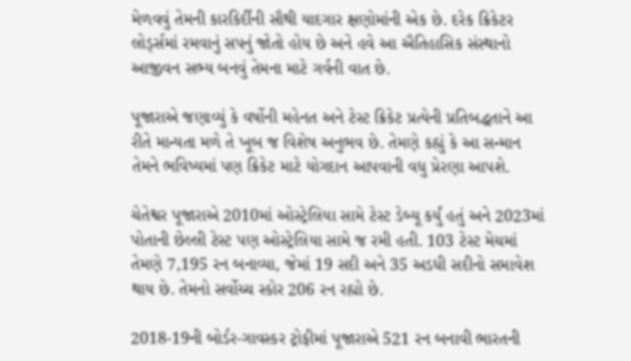મેળવવું તેમની કારકિર્દીની સૌથી યાદગાર ક્ષણોમાંની એક છે. દરેક ક્રિકેટર લોર્ડ્સમાં રમવાનું સપનું જોતો હોય છે અને હવે આ ઐતિહાસિક સંસ્થાનો આજીવન સભ્ય બનવું તેમના માટે ગર્વની વાત છે.

પૂજારાએ જણાવ્યું કે વર્ષોની મહેનત અને ટેસ્ટ ક્રિકેટ પ્રત્યેની પ્રતિબદ્ધતાને આ રીતે માન્યતા મળે તે ખૂબ જ વિશેષ અનુભવ છે. તેમણે કહ્યું કે આ સન્માન તેમને ભવિષ્યમાં પણ ક્રિકેટ માટે યોગદાન આપવાની વધુ પ્રેરણા આપશે.

ચેતેશ્વર પૂજારાએ 2010માં ઓસ્ટ્રેલિયા સામે ટેસ્ટ ડેબ્યૂ કર્યું હતું અને 2023માં પોતાની છેલ્લી ટેસ્ટ પણ ઓસ્ટ્રેલિયા સામે જ રમી હતી. 103 ટેસ્ટ મેચમાં તેમણે 7,195 રન બનાવ્યા, જેમાં 19 સદી અને 35 અડધી સદીનો સમાવેશ થાય છે. તેમનો સર્વોચ્ચ સ્કોર 206 રન રહ્યો છે.

2018-19ની બોર્ડર-ગાવસ્કર ટ્રોફીમાં પૂજારાએ 521 રન બનાવી ભારતની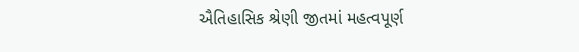ઐતિહાસિક શ્રેણી જીતમાં મહત્વપૂર્ણ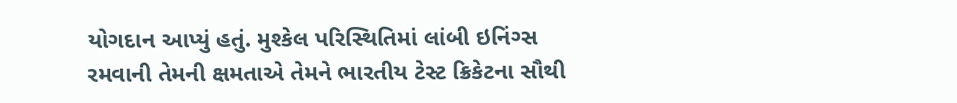યોગદાન આપ્યું હતું. મુશ્કેલ પરિસ્થિતિમાં લાંબી ઇનિંગ્સ રમવાની તેમની ક્ષમતાએ તેમને ભારતીય ટેસ્ટ ક્રિકેટના સૌથી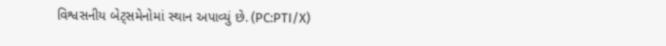વિશ્વસનીય બેટ્સમેનોમાં સ્થાન અપાવ્યું છે. (PC:PTI/X)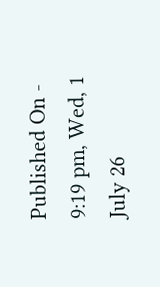Published On - 9:19 pm, Wed, 1 July 26